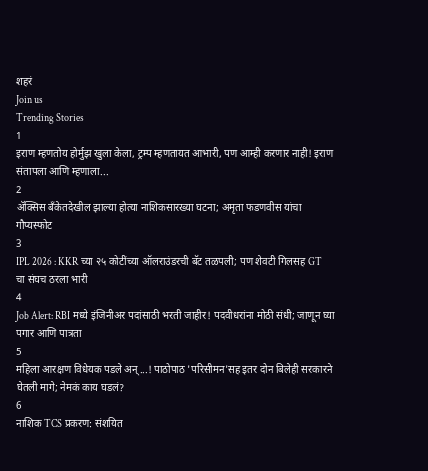शहरं
Join us
Trending Stories
1
इराण म्हणतोय होर्मुझ खुला केला, ट्रम्प म्हणतायत आभारी, पण आम्ही करणार नाही! इराण संतापला आणि म्हणाला...
2
ॲक्सिस बँकेतदेखील झाल्या होत्या नाशिकसारख्या घटना; अमृता फडणवीस यांचा गौप्यस्फोट
3
IPL 2026 : KKR च्या २५ कोटींच्या ऑलराउंडरची बॅट तळपली; पण शेवटी गिलसह GT चा संघच ठरला भारी
4
Job Alert: RBI मध्ये इंजिनीअर पदांसाठी भरती जाहीर! पदवीधरांना मोठी संधी; जाणून घ्या पगार आणि पात्रता
5
महिला आरक्षण विधेयक पडले अन्...! पाठोपाठ 'परिसीमन'सह इतर दोन बिलेही सरकारने घेतली मागे; नेमकं काय घडलं?
6
नाशिक TCS प्रकरण: संशयित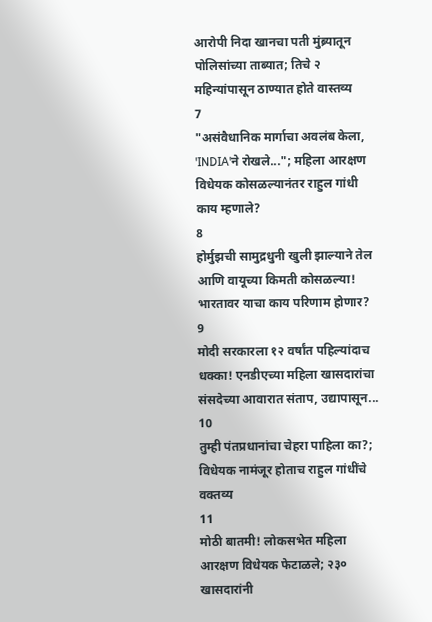आरोपी निदा खानचा पती मुंब्र्यातून पोलिसांच्या ताब्यात; तिचे २ महिन्यांपासून ठाण्यात होते वास्तव्य
7
"असंवैधानिक मार्गाचा अवलंब केला, 'INDIA'ने रोखले..."; महिला आरक्षण विधेयक कोसळल्यानंतर राहुल गांधी काय म्हणाले?
8
होर्मुझची सामुद्रधुनी खुली झाल्याने तेल आणि वायूच्या किमती कोसळल्या! भारतावर याचा काय परिणाम होणार?
9
मोदी सरकारला १२ वर्षांत पहिल्यांदाच धक्का! एनडीएच्या महिला खासदारांचा संसदेच्या आवारात संताप, उद्यापासून...
10
तुम्ही पंतप्रधानांचा चेहरा पाहिला का?; विधेयक नामंजूर होताच राहुल गांधींचे वक्तव्य
11
मोठी बातमी! लोकसभेत महिला आरक्षण विधेयक फेटाळले; २३० खासदारांनी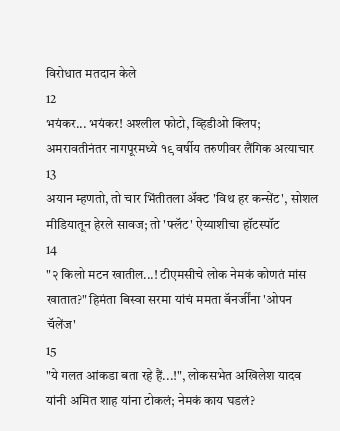विरोधात मतदान केले
12
भयंकर... भयंकर! अश्लील फोटो, व्हिडीओ क्लिप; अमरावतीनंतर नागपूरमध्ये १९ वर्षीय तरुणीवर लैंगिक अत्याचार
13
अयान म्हणतो, तो चार भिंतीतला अ‍ॅक्ट 'विथ हर कन्सेंट', सोशल मीडियातून हेरले सावज; तो 'फ्लॅट' ऐय्याशीचा हॉटस्पॉट
14
"२ किलो मटन खातील...! टीएमसीचे लोक नेमकं कोणतं मांस खातात?" हिमंता बिस्वा सरमा यांचं ममता बॅनर्जींना 'ओपन चॅलेंज'
15
"ये गलत आंकडा बता रहे हैं...!", लोकसभेत अखिलेश यादव यांनी अमित शाह यांना टोकलं; नेमकं काय घडलं?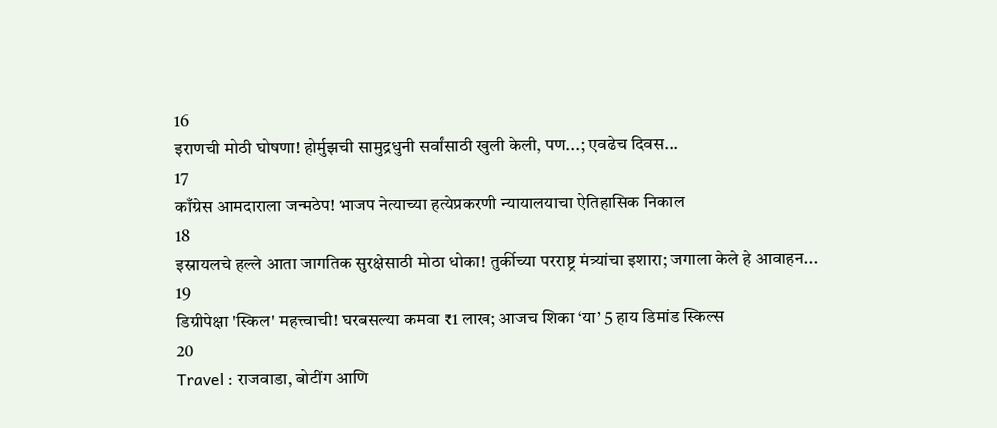16
इराणची मोठी घोषणा! होर्मुझची सामुद्रधुनी सर्वांसाठी खुली केली, पण...; एवढेच दिवस...
17
काँग्रेस आमदाराला जन्मठेप! भाजप नेत्याच्या हत्येप्रकरणी न्यायालयाचा ऐतिहासिक निकाल
18
इस्रायलचे हल्ले आता जागतिक सुरक्षेसाठी मोठा धोका! तुर्कीच्या परराष्ट्र मंत्र्यांचा इशारा; जगाला केले हे आवाहन...
19
डिग्रीपेक्षा 'स्किल' महत्त्वाची! घरबसल्या कमवा ₹1 लाख; आजच शिका ‘या’ 5 हाय डिमांड स्किल्स
20
Travel : राजवाडा, बोटींग आणि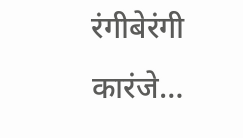रंगीबेरंगी कारंजे…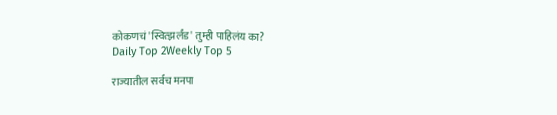कोकणचं 'स्वित्झर्लंड' तुम्ही पाहिलंय का?
Daily Top 2Weekly Top 5

राज्यातील सर्वच मनपा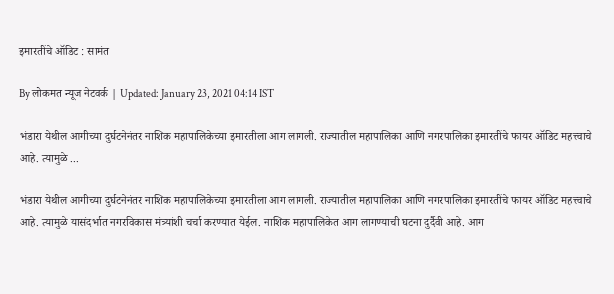इमारतींचे ऑडिट : सामंत

By लोकमत न्यूज नेटवर्क | Updated: January 23, 2021 04:14 IST

भंडारा येथील आगीच्या दुर्घटनेनंतर नाशिक महापालिकेच्या इमारतीला आग लागली. राज्यातील महापालिका आणि नगरपालिका इमारतींचे फायर ऑडिट महत्त्वाचे आहे. त्यामुळे ...

भंडारा येथील आगीच्या दुर्घटनेनंतर नाशिक महापालिकेच्या इमारतीला आग लागली. राज्यातील महापालिका आणि नगरपालिका इमारतींचे फायर ऑडिट महत्त्वाचे आहे. त्यामुळे यासंदर्भात नगरविकास मंत्र्यांशी चर्चा करण्यात येईल. नाशिक महापालिकेत आग लागण्याची घटना दुर्दैवी आहे. आग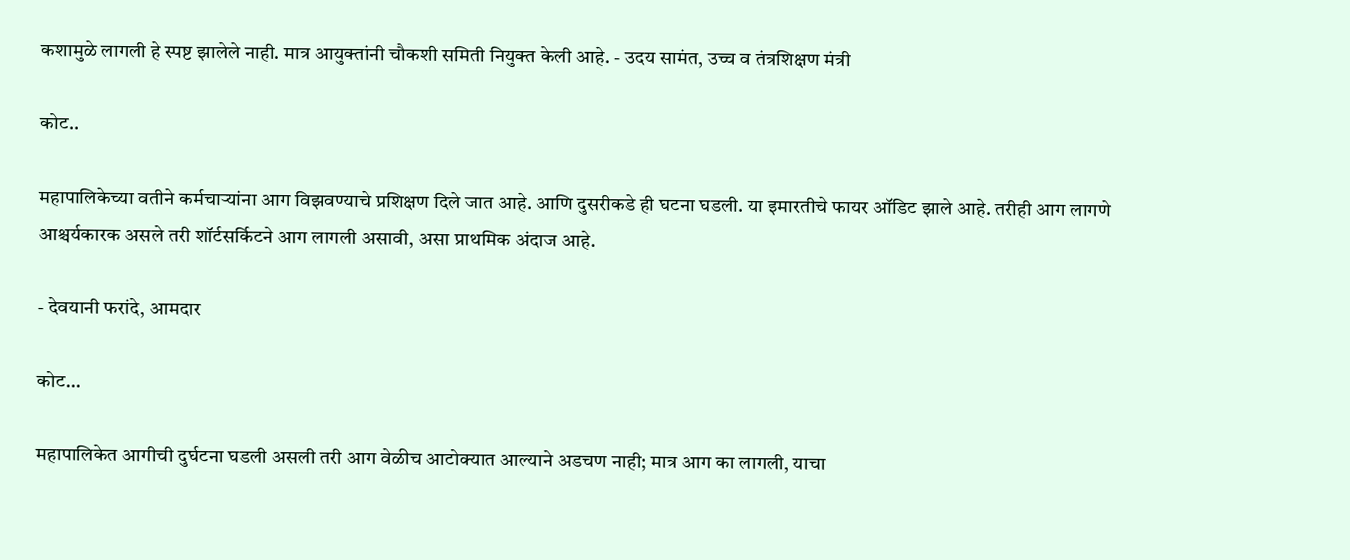कशामुळे लागली हे स्पष्ट झालेले नाही. मात्र आयुक्तांनी चौकशी समिती नियुक्त केली आहे. - उदय सामंत, उच्च व तंत्रशिक्षण मंत्री

कोट..

महापालिकेच्या वतीने कर्मचाऱ्यांना आग विझवण्याचे प्रशिक्षण दिले जात आहे. आणि दुसरीकडे ही घटना घडली. या इमारतीचे फायर ऑडिट झाले आहे. तरीही आग लागणे आश्चर्यकारक असले तरी शॉर्टसर्किटने आग लागली असावी, असा प्राथमिक अंदाज आहे.

- देवयानी फरांदे, आमदार

कोट...

महापालिकेत आगीची दुर्घटना घडली असली तरी आग वेळीच आटोक्यात आल्याने अडचण नाही; मात्र आग का लागली, याचा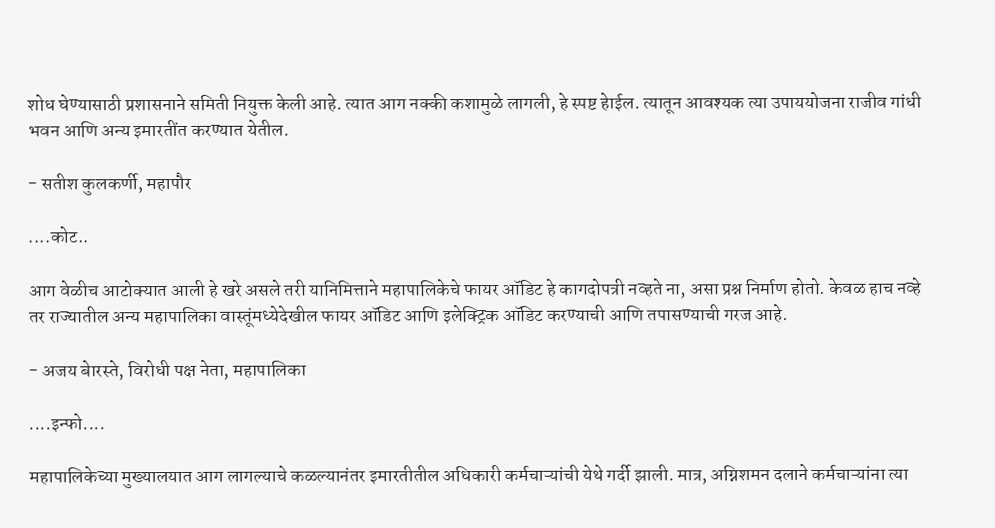शोध घेण्यासाठी प्रशासनाने समिती नियुक्त केली आहे. त्यात आग नक्की कशामुळे लागली, हे स्पष्ट हेाईल. त्यातून आवश्यक त्या उपाययोजना राजीव गांधी भवन आणि अन्य इमारतींत करण्यात येतील.

- सतीश कुलकर्णी, महापौर

....कोट..

आग वेळीच आटोक्यात आली हे खरे असले तरी यानिमित्ताने महापालिकेचे फायर ऑडिट हे कागदोपत्री नव्हते ना, असा प्रश्न निर्माण होतो. केवळ हाच नव्हे तर राज्यातील अन्य महापालिका वास्तूंमध्येदेखील फायर ऑडिट आणि इलेक्ट्रिक ऑडिट करण्याची आणि तपासण्याची गरज आहे.

- अजय बेारस्ते, विरोधी पक्ष नेता, महापालिका

....इन्फो....

महापालिकेच्या मुख्यालयात आग लागल्याचे कळल्यानंतर इमारतीतील अधिकारी कर्मचाऱ्यांची येथे गर्दी झाली. मात्र, अग्निशमन दलाने कर्मचाऱ्यांना त्या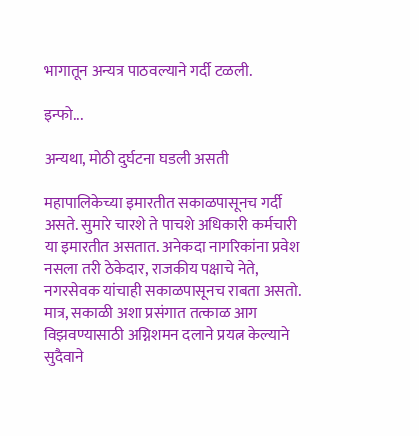भागातून अन्यत्र पाठवल्याने गर्दी टळली.

इन्फो...

अन्यथा, मोठी दुर्घटना घडली असती

महापालिकेच्या इमारतीत सकाळपासूनच गर्दी असते. सुमारे चारशे ते पाचशे अधिकारी कर्मचारी या इमारतीत असतात. अनेकदा नागरिकांना प्रवेश नसला तरी ठेकेदार, राजकीय पक्षाचे नेते, नगरसेवक यांचाही सकाळपासूनच राबता असतो. मात्र, सकाळी अशा प्रसंगात तत्काळ आग विझवण्यासाठी अग्निशमन दलाने प्रयत्न केल्याने सुदैवाने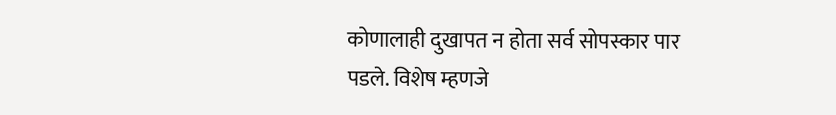कोणालाही दुखापत न होता सर्व सोपस्कार पार पडले. विशेष म्हणजे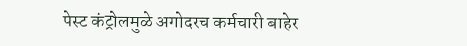पेस्ट कंट्रोलमुळे अगोदरच कर्मचारी बाहेर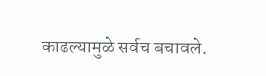काढल्यामुळे सर्वच बचावले.